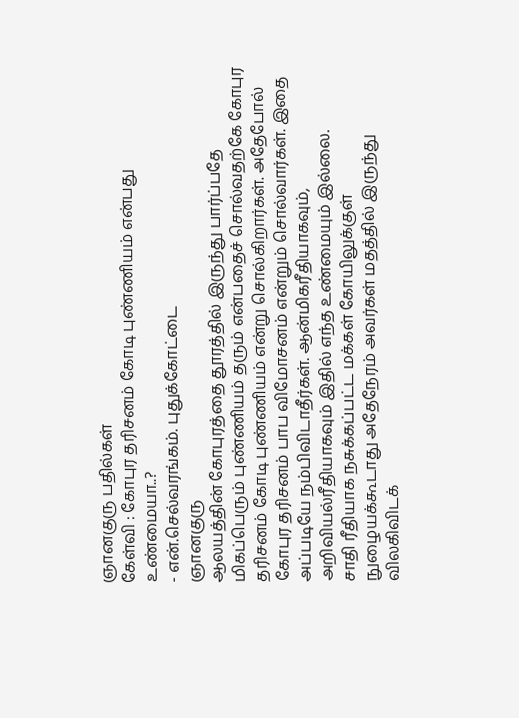ஞானகுரு பதில்கள்
கேள்வி : கோபுர தரிசனம் கோடி புண்ணியம் என்பது உண்மையா..?
- என்.செல்வரங்கம். புதுக்கோட்டை
ஞானகுரு
ஆலயத்தின் கோபுரத்தை தூரத்தில் இருந்து பார்ப்பதே மிகப்பெரும் புண்ணியம் தரும் என்பதைச் சொல்வதற்கே கோபுர தரிசனம் கோடி புண்ணியம் என்று சொல்கிறார்கள். அதேபோல் கோபுர தரிசனம் பாப விமோசனம் என்றும் சொல்வார்கள். இதை அப்படியே நம்பிவிடாதீர்கள். ஆன்மிகரீதியாகவும், அறிவியல்ரீதியாகவும் இதில் எந்த உண்மையும் இல்லை.
சாதி ரீதியாக நசுக்கப்பட்ட மக்கள் கோயிலுக்குள் நுழையக்கூடாது அதேநேரம் அவர்கள் மதத்தில் இருந்து விலகிவிடக்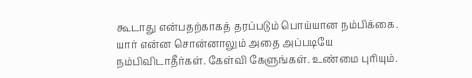கூடாது என்பதற்காகத் தரப்படும் பொய்யான நம்பிக்கை. யார் என்ன சொன்னாலும் அதை அப்படியே நம்பிவிடாதீர்கள். கேள்வி கேளுங்கள். உண்மை புரியும்.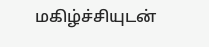மகிழ்ச்சியுடன்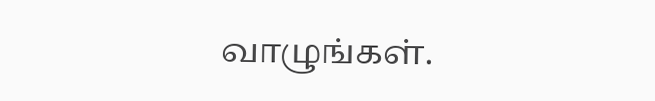வாழுங்கள்.